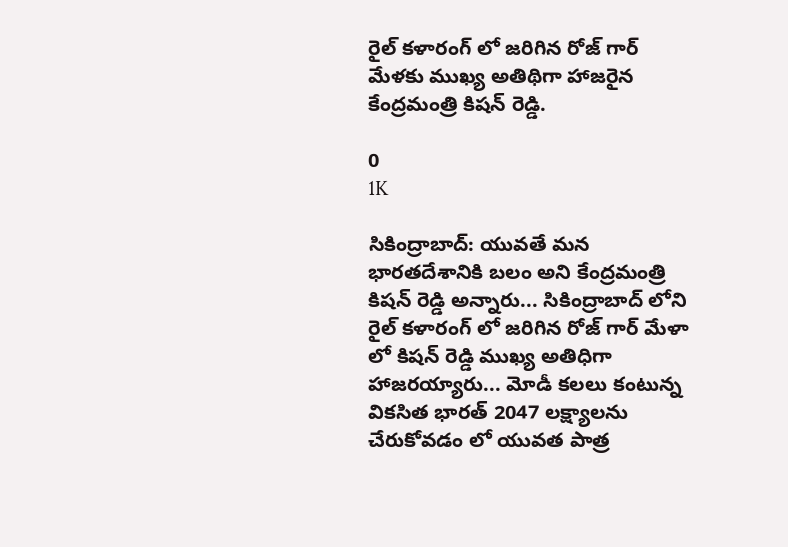రైల్ కళారంగ్ లో జరిగిన రోజ్ గార్ మేళకు ముఖ్య అతిథిగా హాజరైన కేంద్రమంత్రి కిషన్ రెడ్డి.

0
1K

సికింద్రాబాద్: యువతే మన భారతదేశానికి బలం అని కేంద్రమంత్రి కిషన్ రెడ్డి అన్నారు... సికింద్రాబాద్ లోని రైల్ కళారంగ్ లో జరిగిన రోజ్ గార్ మేళా లో కిషన్ రెడ్డి ముఖ్య అతిధిగా హాజరయ్యారు... మోడీ కలలు కంటున్న వికసిత భారత్ 2047 లక్ష్యాలను చేరుకోవడం లో యువత పాత్ర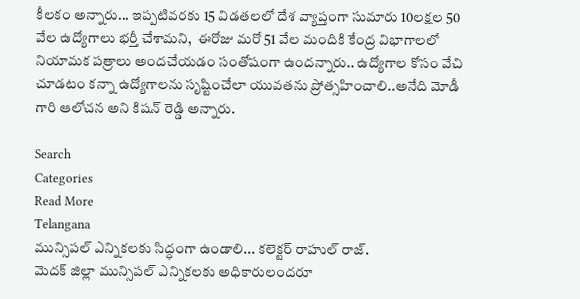కీలకం అన్నారు... ఇప్పటివరకు 15 విడతలలో దేశ వ్యాప్తంగా సుమారు 10లక్షల 50 వేల ఉద్యోగాలు భర్తీ చేశామని,  ఈరోజు మరో 51 వేల మందికి కేంద్ర విభాగాలలో నియామక పత్రాలు అందచేయడం సంతోషంగా ఉందన్నారు.. ఉద్యోగాల కోసం వేచి చూడటం కన్నా ఉద్యోగాలను సృష్టించేలా యువతను ప్రోత్సహించాలి..అనేది మోడీ గారి ఆలోచన అని కిషన్ రెడ్డి అన్నారు.

Search
Categories
Read More
Telangana
మున్సిపల్ ఎన్నికలకు సిద్ధంగా ఉండాలి... కలెక్టర్ రాహుల్ రాజ్.
మెదక్ జిల్లా మున్సిపల్ ఎన్నికలకు అధికారులందరూ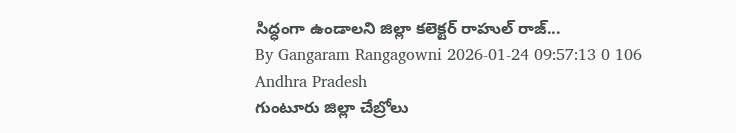సిద్ధంగా ఉండాలని జిల్లా కలెక్టర్ రాహుల్ రాజ్...
By Gangaram Rangagowni 2026-01-24 09:57:13 0 106
Andhra Pradesh
గుంటూరు జిల్లా చేబ్రోలు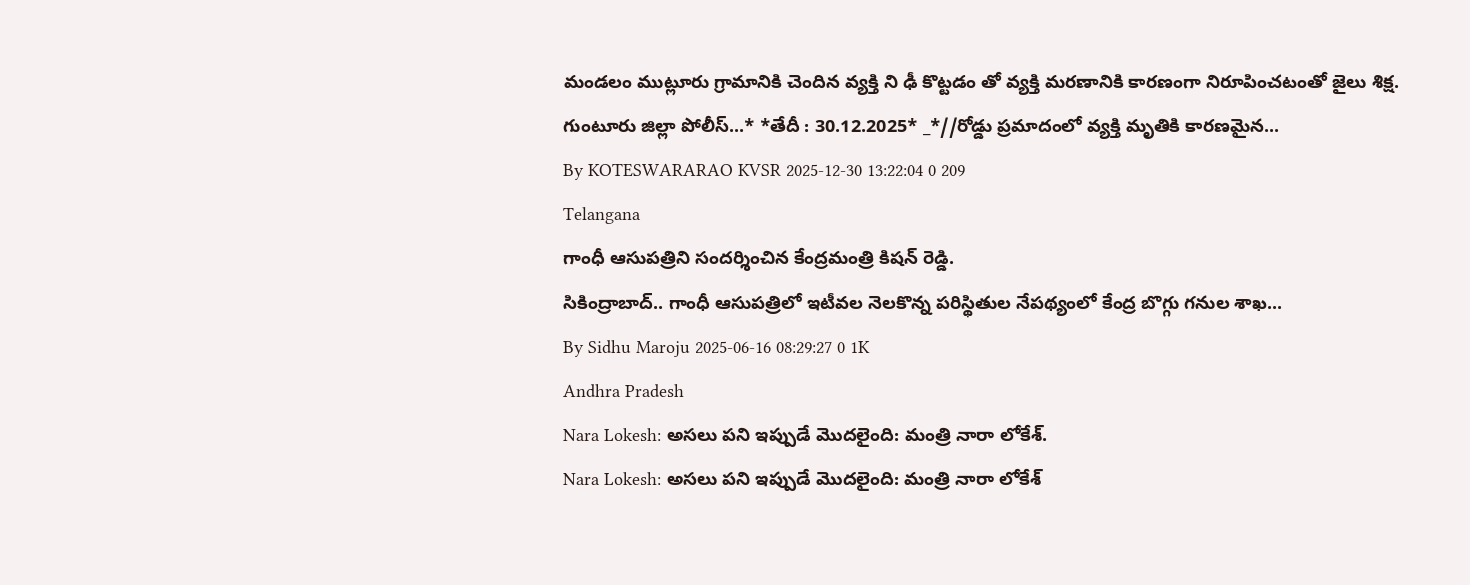మండలం ముట్లూరు గ్రామానికి చెందిన వ్యక్తి ని ఢీ కొట్టడం తో వ్యక్తి మరణానికి కారణంగా నిరూపించటంతో జైలు శిక్ష.
గుంటూరు జిల్లా పోలీస్...* *తేదీ : 30.12.2025* _*//రోడ్డు ప్రమాదంలో వ్యక్తి మృతికి కారణమైన...
By KOTESWARARAO KVSR 2025-12-30 13:22:04 0 209
Telangana
గాంధీ ఆసుపత్రిని సందర్శించిన కేంద్రమంత్రి కిషన్ రెడ్డి.
సికింద్రాబాద్.. గాంధీ ఆసుపత్రిలో ఇటీవల నెలకొన్న పరిస్థితుల నేపథ్యంలో కేంద్ర బొగ్గు గనుల శాఖ...
By Sidhu Maroju 2025-06-16 08:29:27 0 1K
Andhra Pradesh
Nara Lokesh: అసలు పని ఇప్పుడే మొదలైంది: మంత్రి నారా లోకేశ్.
Nara Lokesh: అసలు పని ఇప్పుడే మొదలైంది: మంత్రి నారా లోకేశ్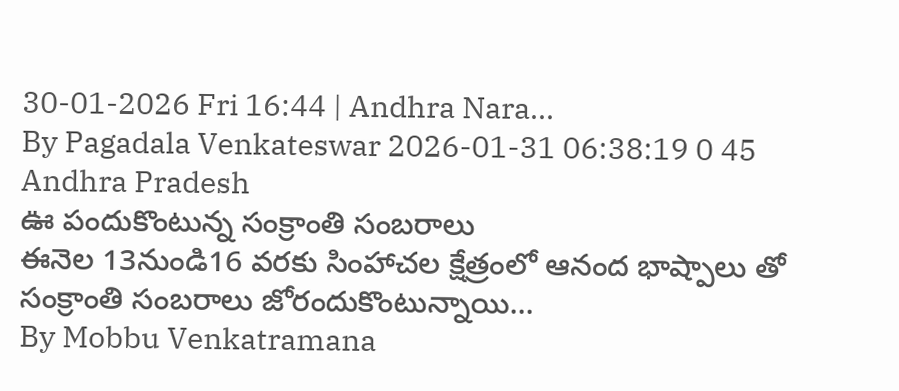30-01-2026 Fri 16:44 | Andhra Nara...
By Pagadala Venkateswar 2026-01-31 06:38:19 0 45
Andhra Pradesh
ఊ పందుకొంటున్న సంక్రాంతి సంబరాలు
ఈనెల 13నుండి16 వరకు సింహాచల క్షేత్రంలో ఆనంద భాష్పాలు తో సంక్రాంతి సంబరాలు జోరందుకొంటున్నాయి...
By Mobbu Venkatramana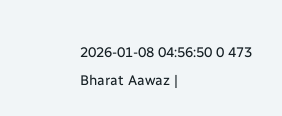2026-01-08 04:56:50 0 473
Bharat Aawaz |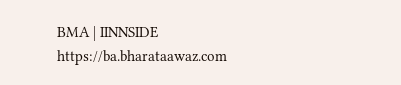BMA | IINNSIDE https://ba.bharataawaz.com